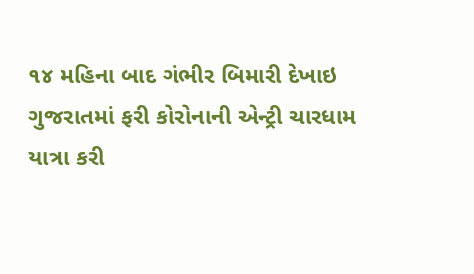૧૪ મહિના બાદ ગંભીર બિમારી દેખાઇ
ગુજરાતમાં ફરી કોરોનાની એન્ટ્રી ચારધામ યાત્રા કરી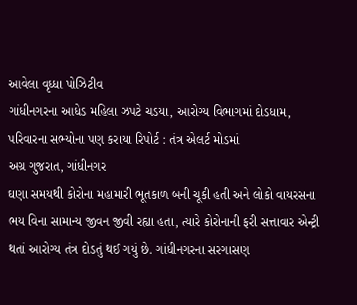આવેલા વૃધ્ધા પોઝિટીવ
ગાંધીનગરના આધેડ મહિલા ઝપટે ચડયા, આરોગ્ય વિભાગમાં દોડધામ, પરિવારના સભ્યોના પણ કરાયા રિપોર્ટ : તંત્ર એલર્ટ મોડમાં
અગ્ર ગુજરાત, ગાંધીનગર
ઘણા સમયથી કોરોના મહામારી ભૂતકાળ બની ચૂકી હતી અને લોકો વાયરસના ભય વિના સામાન્ય જીવન જીવી રહ્યા હતા, ત્યારે કોરોનાની ફરી સત્તાવાર એન્ટ્રી થતાં આરોગ્ય તંત્ર દોડતું થઈ ગયું છે. ગાંધીનગરના સરગાસણ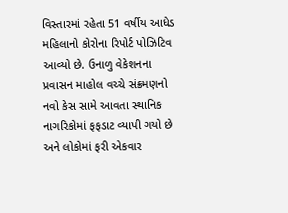વિસ્તારમાં રહેતા 51 વર્ષીય આધેડ મહિલાનો કોરોના રિપોર્ટ પોઝિટિવ આવ્યો છે. ઉનાળુ વેકેશનના પ્રવાસન માહોલ વચ્ચે સંક્રમણનો નવો કેસ સામે આવતા સ્થાનિક નાગરિકોમાં ફફડાટ વ્યાપી ગયો છે અને લોકોમાં ફરી એકવાર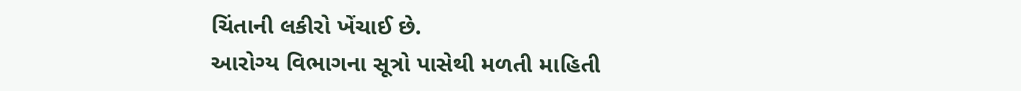ચિંતાની લકીરો ખેંચાઈ છે.
આરોગ્ય વિભાગના સૂત્રો પાસેથી મળતી માહિતી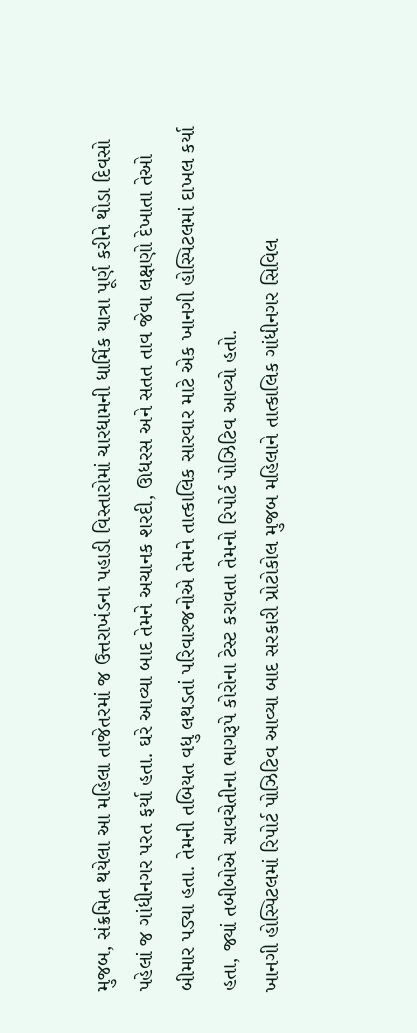મુજબ, સંક્રમિત થયેલા આ મહિલા તાજેતરમાં જ ઉત્તરાખંડના પહાડી વિસ્તારોમાં ચારધામની ધાર્મિક યાત્રા પૂર્ણ કરીને થોડા દિવસો પહેલાં જ ગાંધીનગર પરત ફર્યા હતા. ઘરે આવ્યા બાદ તેમને અચાનક શરદી, ઊધરસ અને સતત તાવ જેવા લક્ષણો દેખાતા તેઓ બીમાર પડ્યા હતા. તેમની તબિયત વધુ લથડતાં પરિવારજનોએ તેમને તાત્કાલિક સારવાર માટે એક ખાનગી હોસ્પિટલમાં દાખલ કર્યા હતા, જ્યાં તબીબોએ સાવચેતીના ભાગરૂપે કોરોના ટેસ્ટ કરાવતા તેમનો રિપોર્ટ પોઝિટિવ આવ્યો હતો.
ખાનગી હોસ્પિટલમાં રિપોર્ટ પોઝિટિવ આવ્યા બાદ સરકારી પ્રોટોકોલ મુજબ મહિલાને તાત્કાલિક ગાંધીનગર સિવિલ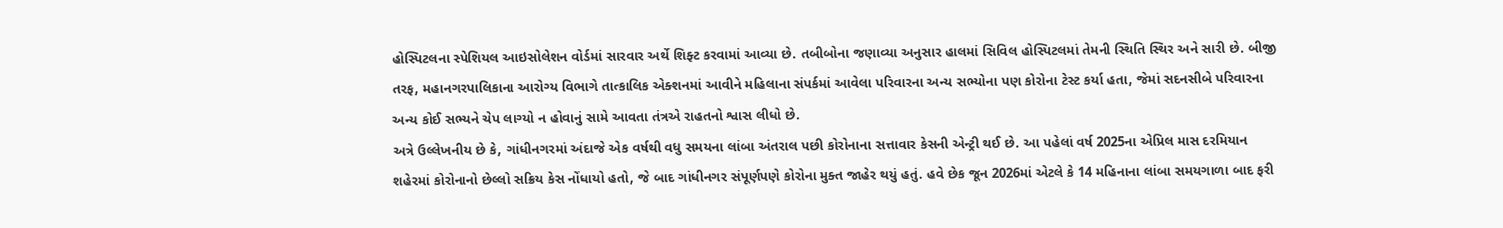હોસ્પિટલના સ્પેશિયલ આઇસોલેશન વોર્ડમાં સારવાર અર્થે શિફ્ટ કરવામાં આવ્યા છે. તબીબોના જણાવ્યા અનુસાર હાલમાં સિવિલ હોસ્પિટલમાં તેમની સ્થિતિ સ્થિર અને સારી છે. બીજી તરફ, મહાનગરપાલિકાના આરોગ્ય વિભાગે તાત્કાલિક એક્શનમાં આવીને મહિલાના સંપર્કમાં આવેલા પરિવારના અન્ય સભ્યોના પણ કોરોના ટેસ્ટ કર્યા હતા, જેમાં સદનસીબે પરિવારના અન્ય કોઈ સભ્યને ચેપ લાગ્યો ન હોવાનું સામે આવતા તંત્રએ રાહતનો શ્વાસ લીધો છે.
અત્રે ઉલ્લેખનીય છે કે, ગાંધીનગરમાં અંદાજે એક વર્ષથી વધુ સમયના લાંબા અંતરાલ પછી કોરોનાના સત્તાવાર કેસની એન્ટ્રી થઈ છે. આ પહેલાં વર્ષ 2025ના એપ્રિલ માસ દરમિયાન શહેરમાં કોરોનાનો છેલ્લો સક્રિય કેસ નોંધાયો હતો, જે બાદ ગાંધીનગર સંપૂર્ણપણે કોરોના મુક્ત જાહેર થયું હતું. હવે છેક જૂન 2026માં એટલે કે 14 મહિનાના લાંબા સમયગાળા બાદ ફરી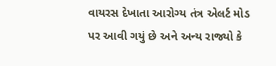વાયરસ દેખાતા આરોગ્ય તંત્ર એલર્ટ મોડ પર આવી ગયું છે અને અન્ય રાજ્યો કે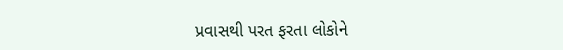પ્રવાસથી પરત ફરતા લોકોને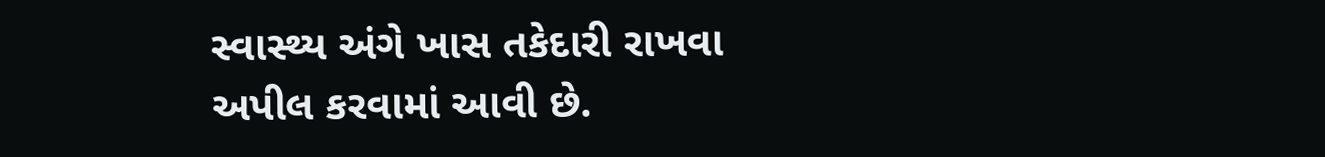સ્વાસ્થ્ય અંગે ખાસ તકેદારી રાખવા અપીલ કરવામાં આવી છે.